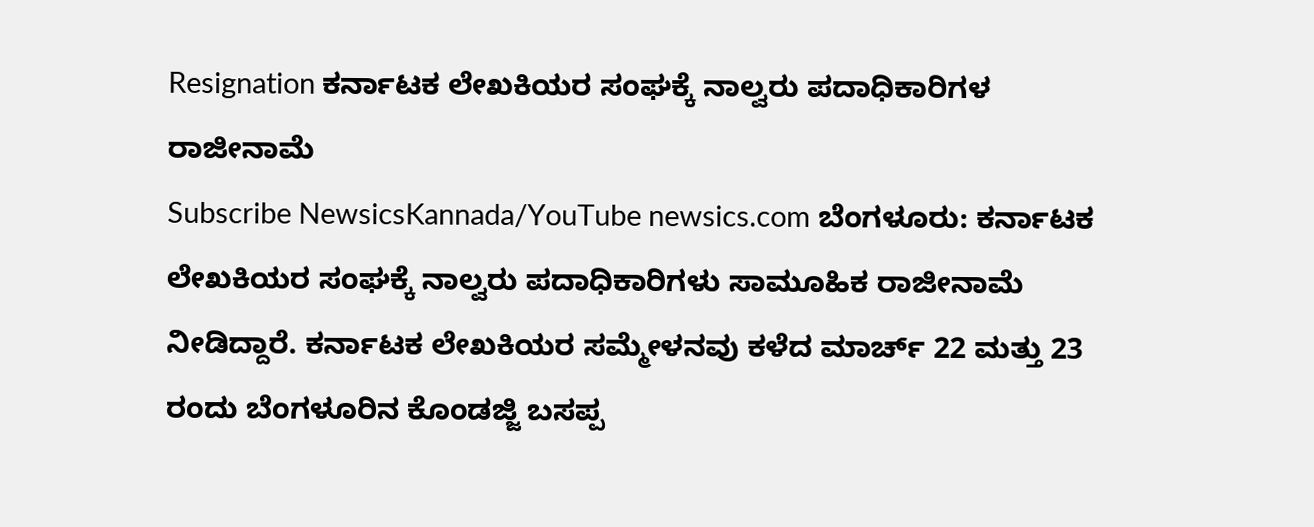Resignation ಕರ್ನಾಟಕ ಲೇಖಕಿಯರ ಸಂಘಕ್ಕೆ ನಾಲ್ವರು ಪದಾಧಿಕಾರಿಗಳ ರಾಜೀನಾಮೆ
Subscribe NewsicsKannada/YouTube newsics.com ಬೆಂಗಳೂರು: ಕರ್ನಾಟಕ ಲೇಖಕಿಯರ ಸಂಘಕ್ಕೆ ನಾಲ್ವರು ಪದಾಧಿಕಾರಿಗಳು ಸಾಮೂಹಿಕ ರಾಜೀನಾಮೆ ನೀಡಿದ್ದಾರೆ. ಕರ್ನಾಟಕ ಲೇಖಕಿಯರ ಸಮ್ಮೇಳನವು ಕಳೆದ ಮಾರ್ಚ್ 22 ಮತ್ತು 23 ರಂದು ಬೆಂಗಳೂರಿನ ಕೊಂಡಜ್ಜಿ ಬಸಪ್ಪ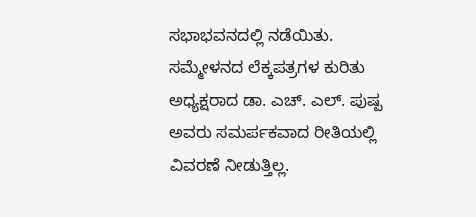ಸಭಾಭವನದಲ್ಲಿ ನಡೆಯಿತು. ಸಮ್ಮೇಳನದ ಲೆಕ್ಕಪತ್ರಗಳ ಕುರಿತು ಅಧ್ಯಕ್ಷರಾದ ಡಾ. ಎಚ್. ಎಲ್. ಪುಷ್ಪ ಅವರು ಸಮರ್ಪಕವಾದ ರೀತಿಯಲ್ಲಿ ವಿವರಣೆ ನೀಡುತ್ತಿಲ್ಲ.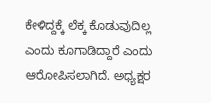ಕೇಳಿದ್ದಕ್ಕೆ ಲೆಕ್ಕ ಕೊಡುವುದಿಲ್ಲ ಎಂದು ಕೂಗಾಡಿದ್ದಾರೆ ಎಂದು ಆರೋಪಿಸಲಾಗಿದೆ. ಅಧ್ಯಕ್ಷರ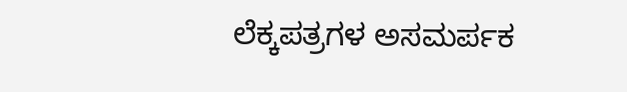ಲೆಕ್ಕಪತ್ರಗಳ ಅಸಮರ್ಪಕ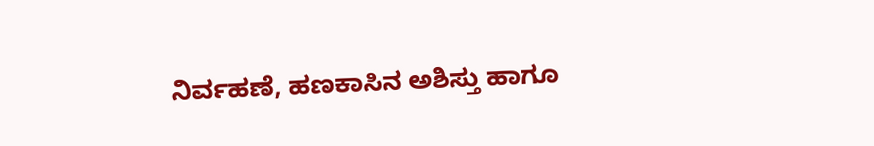ನಿರ್ವಹಣೆ, ಹಣಕಾಸಿನ ಅಶಿಸ್ತು ಹಾಗೂ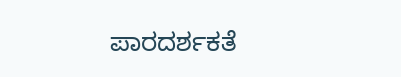ಪಾರದರ್ಶಕತೆ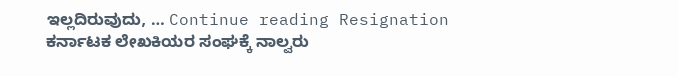ಇಲ್ಲದಿರುವುದು, … Continue reading Resignation ಕರ್ನಾಟಕ ಲೇಖಕಿಯರ ಸಂಘಕ್ಕೆ ನಾಲ್ವರು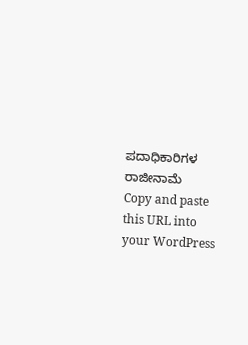ಪದಾಧಿಕಾರಿಗಳ ರಾಜೀನಾಮೆ
Copy and paste this URL into your WordPress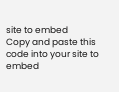site to embed
Copy and paste this code into your site to embed